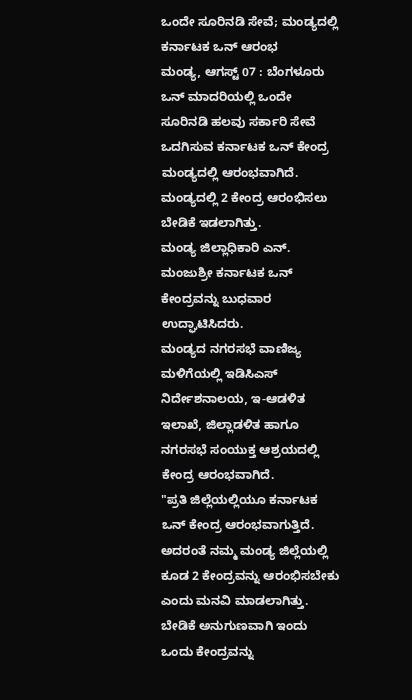ಒಂದೇ ಸೂರಿನಡಿ ಸೇವೆ; ಮಂಡ್ಯದಲ್ಲಿ ಕರ್ನಾಟಕ ಒನ್ ಆರಂಭ
ಮಂಡ್ಯ, ಆಗಸ್ಟ್ 07 : ಬೆಂಗಳೂರು ಒನ್ ಮಾದರಿಯಲ್ಲಿ ಒಂದೇ ಸೂರಿನಡಿ ಹಲವು ಸರ್ಕಾರಿ ಸೇವೆ ಒದಗಿಸುವ ಕರ್ನಾಟಕ ಒನ್ ಕೇಂದ್ರ ಮಂಡ್ಯದಲ್ಲಿ ಆರಂಭವಾಗಿದೆ. ಮಂಡ್ಯದಲ್ಲಿ 2 ಕೇಂದ್ರ ಆರಂಭಿಸಲು ಬೇಡಿಕೆ ಇಡಲಾಗಿತ್ತು.
ಮಂಡ್ಯ ಜಿಲ್ಲಾಧಿಕಾರಿ ಎನ್. ಮಂಜುಶ್ರೀ ಕರ್ನಾಟಕ ಒನ್ ಕೇಂದ್ರವನ್ನು ಬುಧವಾರ ಉದ್ಘಾಟಿಸಿದರು.
ಮಂಡ್ಯದ ನಗರಸಭೆ ವಾಣಿಜ್ಯ ಮಳಿಗೆಯಲ್ಲಿ ಇಡಿಸಿಎಸ್ ನಿರ್ದೇಶನಾಲಯ, ಇ-ಆಡಳಿತ ಇಲಾಖೆ, ಜಿಲ್ಲಾಡಳಿತ ಹಾಗೂ ನಗರಸಭೆ ಸಂಯುಕ್ತ ಆಶ್ರಯದಲ್ಲಿ ಕೇಂದ್ರ ಆರಂಭವಾಗಿದೆ.
"ಪ್ರತಿ ಜಿಲ್ಲೆಯಲ್ಲಿಯೂ ಕರ್ನಾಟಕ ಒನ್ ಕೇಂದ್ರ ಆರಂಭವಾಗುತ್ತಿದೆ. ಅದರಂತೆ ನಮ್ಮ ಮಂಡ್ಯ ಜಿಲ್ಲೆಯಲ್ಲಿ ಕೂಡ 2 ಕೇಂದ್ರವನ್ನು ಆರಂಭಿಸಬೇಕು ಎಂದು ಮನವಿ ಮಾಡಲಾಗಿತ್ತು. ಬೇಡಿಕೆ ಅನುಗುಣವಾಗಿ ಇಂದು ಒಂದು ಕೇಂದ್ರವನ್ನು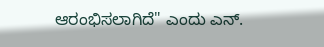ಆರಂಭಿಸಲಾಗಿದೆ" ಎಂದು ಎನ್.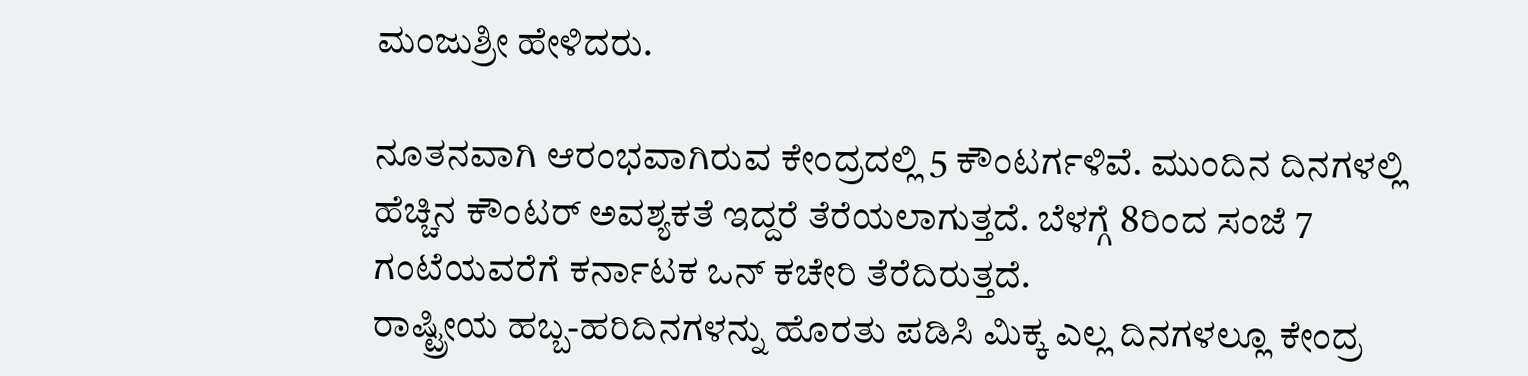ಮಂಜುಶ್ರೀ ಹೇಳಿದರು.

ನೂತನವಾಗಿ ಆರಂಭವಾಗಿರುವ ಕೇಂದ್ರದಲ್ಲಿ 5 ಕೌಂಟರ್ಗಳಿವೆ. ಮುಂದಿನ ದಿನಗಳಲ್ಲಿ ಹೆಚ್ಚಿನ ಕೌಂಟರ್ ಅವಶ್ಯಕತೆ ಇದ್ದರೆ ತೆರೆಯಲಾಗುತ್ತದೆ. ಬೆಳಗ್ಗೆ 8ರಿಂದ ಸಂಜೆ 7 ಗಂಟೆಯವರೆಗೆ ಕರ್ನಾಟಕ ಒನ್ ಕಚೇರಿ ತೆರೆದಿರುತ್ತದೆ.
ರಾಷ್ಟ್ರೀಯ ಹಬ್ಬ-ಹರಿದಿನಗಳನ್ನು ಹೊರತು ಪಡಿಸಿ ಮಿಕ್ಕ ಎಲ್ಲ ದಿನಗಳಲ್ಲೂ ಕೇಂದ್ರ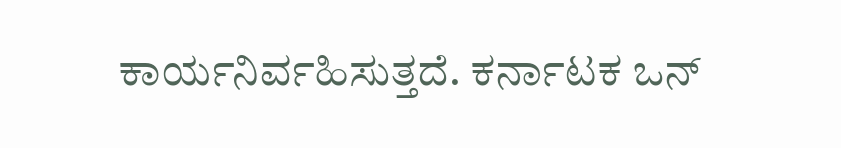ಕಾರ್ಯನಿರ್ವಹಿಸುತ್ತದೆ. ಕರ್ನಾಟಕ ಒನ್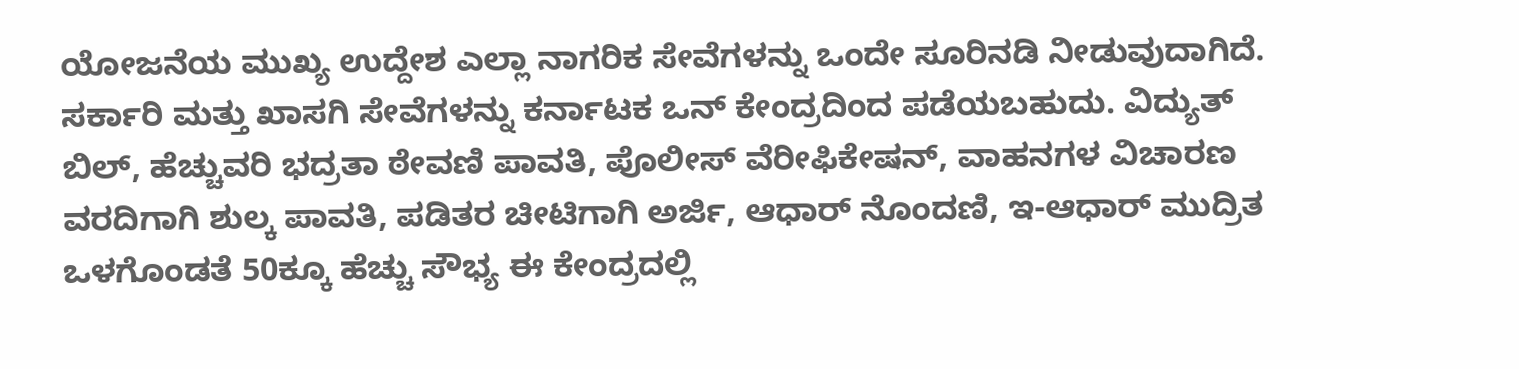ಯೋಜನೆಯ ಮುಖ್ಯ ಉದ್ದೇಶ ಎಲ್ಲಾ ನಾಗರಿಕ ಸೇವೆಗಳನ್ನು ಒಂದೇ ಸೂರಿನಡಿ ನೀಡುವುದಾಗಿದೆ.
ಸರ್ಕಾರಿ ಮತ್ತು ಖಾಸಗಿ ಸೇವೆಗಳನ್ನು ಕರ್ನಾಟಕ ಒನ್ ಕೇಂದ್ರದಿಂದ ಪಡೆಯಬಹುದು. ವಿದ್ಯುತ್ ಬಿಲ್, ಹೆಚ್ಚುವರಿ ಭದ್ರತಾ ಠೇವಣಿ ಪಾವತಿ, ಪೊಲೀಸ್ ವೆರೀಫಿಕೇಷನ್, ವಾಹನಗಳ ವಿಚಾರಣ ವರದಿಗಾಗಿ ಶುಲ್ಕ ಪಾವತಿ, ಪಡಿತರ ಚೀಟಿಗಾಗಿ ಅರ್ಜಿ, ಆಧಾರ್ ನೊಂದಣಿ, ಇ-ಆಧಾರ್ ಮುದ್ರಿತ ಒಳಗೊಂಡತೆ 50ಕ್ಕೂ ಹೆಚ್ಚು ಸೌಭ್ಯ ಈ ಕೇಂದ್ರದಲ್ಲಿ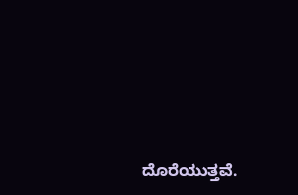ದೊರೆಯುತ್ತವೆ.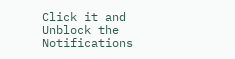Click it and Unblock the Notifications